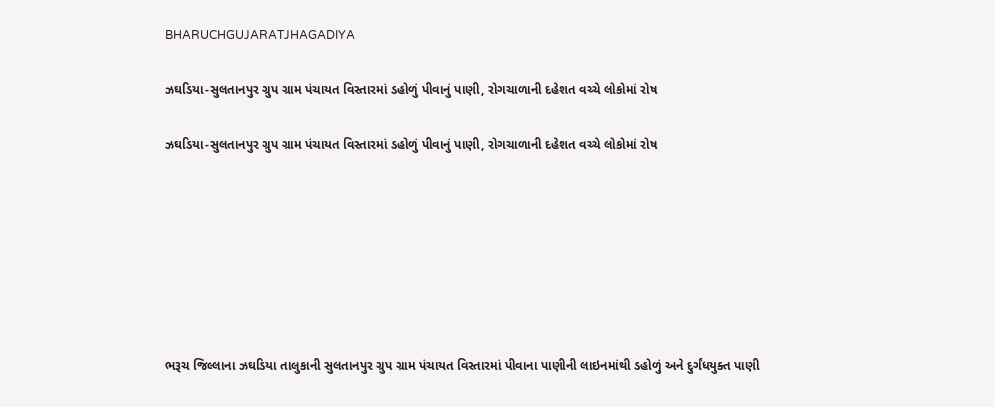BHARUCHGUJARATJHAGADIYA

ઝઘડિયા-સુલતાનપુર ગ્રુપ ગ્રામ પંચાયત વિસ્તારમાં ડહોળું પીવાનું પાણી, રોગચાળાની દહેશત વચ્ચે લોકોમાં રોષ

ઝઘડિયા-સુલતાનપુર ગ્રુપ ગ્રામ પંચાયત વિસ્તારમાં ડહોળું પીવાનું પાણી, રોગચાળાની દહેશત વચ્ચે લોકોમાં રોષ







ભરૂચ જિલ્લાના ઝઘડિયા તાલુકાની સુલતાનપુર ગ્રુપ ગ્રામ પંચાયત વિસ્તારમાં પીવાના પાણીની લાઇનમાંથી ડહોળું અને દુર્ગંધયુક્ત પાણી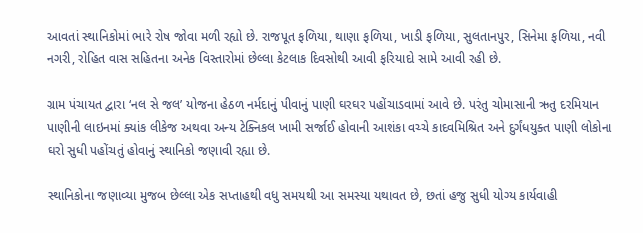આવતાં સ્થાનિકોમાં ભારે રોષ જોવા મળી રહ્યો છે. રાજપૂત ફળિયા, થાણા ફળિયા, ખાડી ફળિયા, સુલતાનપુર, સિનેમા ફળિયા, નવી નગરી, રોહિત વાસ સહિતના અનેક વિસ્તારોમાં છેલ્લા કેટલાક દિવસોથી આવી ફરિયાદો સામે આવી રહી છે.

ગ્રામ પંચાયત દ્વારા ‘નલ સે જલ’ યોજના હેઠળ નર્મદાનું પીવાનું પાણી ઘરઘર પહોંચાડવામાં આવે છે. પરંતુ ચોમાસાની ઋતુ દરમિયાન પાણીની લાઇનમાં ક્યાંક લીકેજ અથવા અન્ય ટેક્નિકલ ખામી સર્જાઈ હોવાની આશંકા વચ્ચે કાદવમિશ્રિત અને દુર્ગંધયુક્ત પાણી લોકોના ઘરો સુધી પહોંચતું હોવાનું સ્થાનિકો જણાવી રહ્યા છે.

સ્થાનિકોના જણાવ્યા મુજબ છેલ્લા એક સપ્તાહથી વધુ સમયથી આ સમસ્યા યથાવત છે, છતાં હજુ સુધી યોગ્ય કાર્યવાહી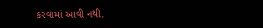કરવામાં આવી નથી.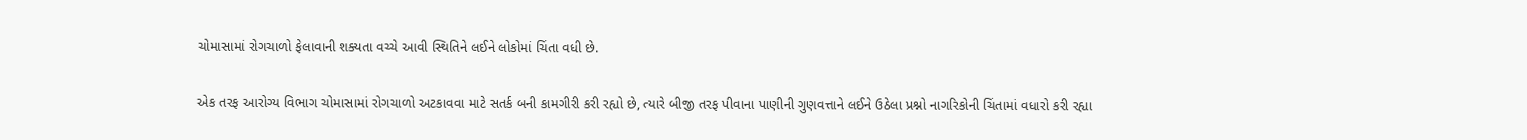ચોમાસામાં રોગચાળો ફેલાવાની શક્યતા વચ્ચે આવી સ્થિતિને લઈને લોકોમાં ચિંતા વધી છે.

એક તરફ આરોગ્ય વિભાગ ચોમાસામાં રોગચાળો અટકાવવા માટે સતર્ક બની કામગીરી કરી રહ્યો છે, ત્યારે બીજી તરફ પીવાના પાણીની ગુણવત્તાને લઈને ઉઠેલા પ્રશ્નો નાગરિકોની ચિંતામાં વધારો કરી રહ્યા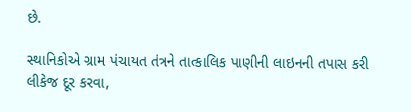છે.

સ્થાનિકોએ ગ્રામ પંચાયત તંત્રને તાત્કાલિક પાણીની લાઇનની તપાસ કરી લીકેજ દૂર કરવા,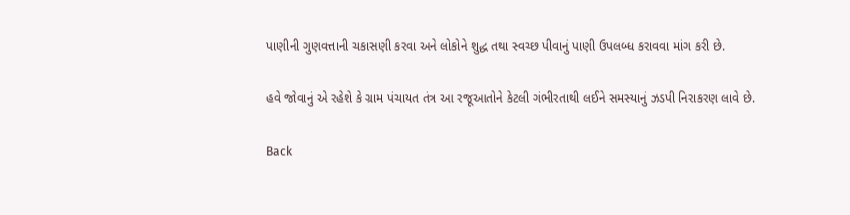પાણીની ગુણવત્તાની ચકાસણી કરવા અને લોકોને શુદ્ધ તથા સ્વચ્છ પીવાનું પાણી ઉપલબ્ધ કરાવવા માંગ કરી છે.

હવે જોવાનું એ રહેશે કે ગ્રામ પંચાયત તંત્ર આ રજૂઆતોને કેટલી ગંભીરતાથી લઈને સમસ્યાનું ઝડપી નિરાકરણ લાવે છે.

Back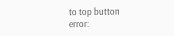to top button
error: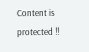Content is protected !!